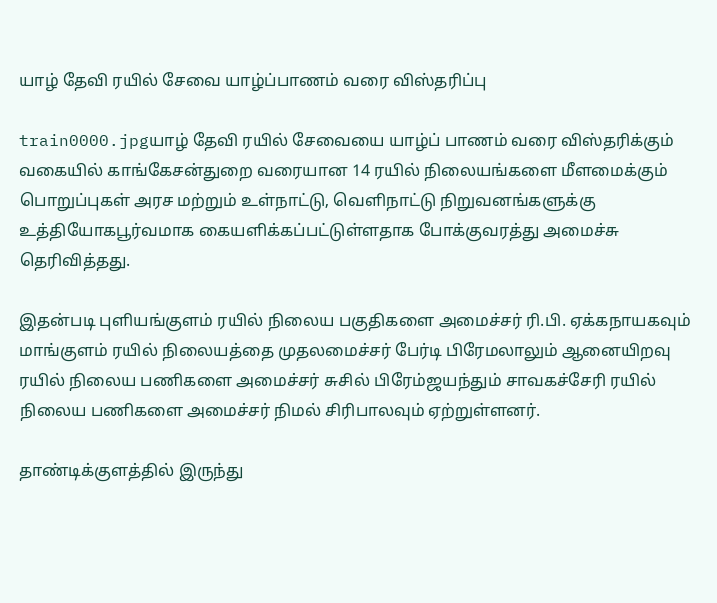யாழ் தேவி ரயில் சேவை யாழ்ப்பாணம் வரை விஸ்தரிப்பு

train0000.jpgயாழ் தேவி ரயில் சேவையை யாழ்ப் பாணம் வரை விஸ்தரிக்கும் வகையில் காங்கேசன்துறை வரையான 14 ரயில் நிலையங்களை மீளமைக்கும் பொறுப்புகள் அரச மற்றும் உள்நாட்டு, வெளிநாட்டு நிறுவனங்களுக்கு உத்தியோகபூர்வமாக கையளிக்கப்பட்டுள்ளதாக போக்குவரத்து அமைச்சு தெரிவித்தது.

இதன்படி புளியங்குளம் ரயில் நிலைய பகுதிகளை அமைச்சர் ரி.பி. ஏக்கநாயகவும் மாங்குளம் ரயில் நிலையத்தை முதலமைச்சர் பேர்டி பிரேமலாலும் ஆனையிறவு ரயில் நிலைய பணிகளை அமைச்சர் சுசில் பிரேம்ஜயந்தும் சாவகச்சேரி ரயில் நிலைய பணிகளை அமைச்சர் நிமல் சிரிபாலவும் ஏற்றுள்ளனர்.

தாண்டிக்குளத்தில் இருந்து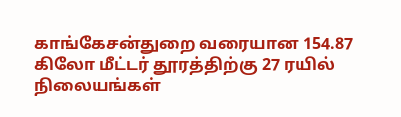காங்கேசன்துறை வரையான 154.87 கிலோ மீட்டர் தூரத்திற்கு 27 ரயில் நிலையங்கள்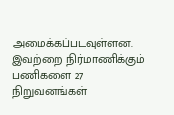அமைக்கப்படவுள்ளன. இவற்றை நிர்மாணிக்கும் பணிகளை 27 நிறுவனங்கள்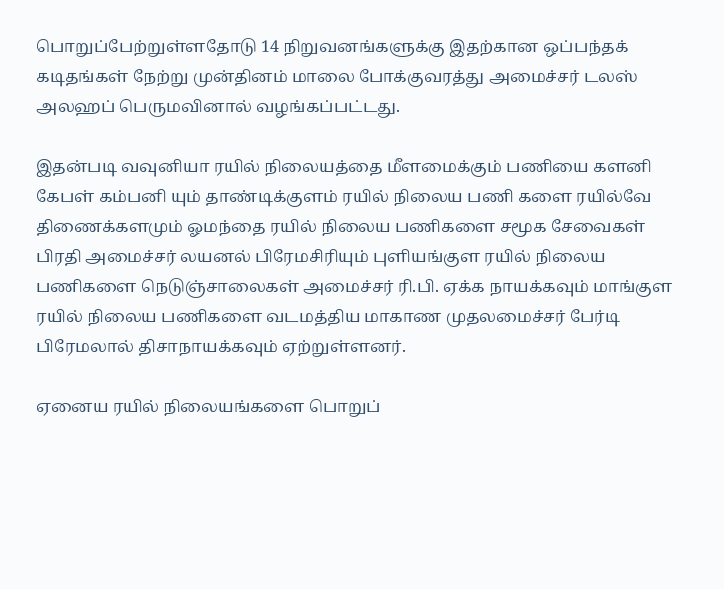பொறுப்பேற்றுள்ளதோடு 14 நிறுவனங்களுக்கு இதற்கான ஒப்பந்தக் கடிதங்கள் நேற்று முன்தினம் மாலை போக்குவரத்து அமைச்சர் டலஸ் அலஹப் பெருமவினால் வழங்கப்பட்டது.

இதன்படி வவுனியா ரயில் நிலையத்தை மீளமைக்கும் பணியை களனி கேபள் கம்பனி யும் தாண்டிக்குளம் ரயில் நிலைய பணி களை ரயில்வே திணைக்களமும் ஓமந்தை ரயில் நிலைய பணிகளை சமூக சேவைகள் பிரதி அமைச்சர் லயனல் பிரேமசிரியும் புளியங்குள ரயில் நிலைய பணிகளை நெடுஞ்சாலைகள் அமைச்சர் ரி.பி. ஏக்க நாயக்கவும் மாங்குள ரயில் நிலைய பணிகளை வடமத்திய மாகாண முதலமைச்சர் பேர்டி பிரேமலால் திசாநாயக்கவும் ஏற்றுள்ளனர்.

ஏனைய ரயில் நிலையங்களை பொறுப்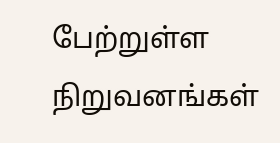பேற்றுள்ள நிறுவனங்கள்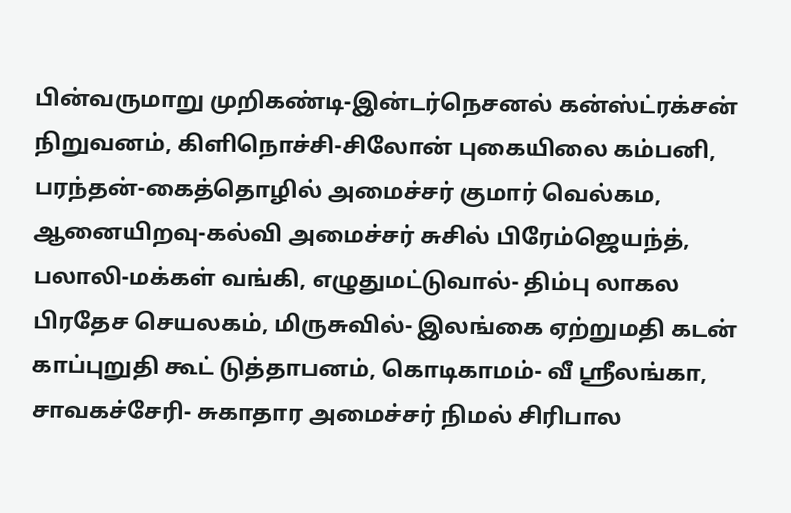பின்வருமாறு முறிகண்டி-இன்டர்நெசனல் கன்ஸ்ட்ரக்சன் நிறுவனம், கிளிநொச்சி-சிலோன் புகையிலை கம்பனி, பரந்தன்-கைத்தொழில் அமைச்சர் குமார் வெல்கம, ஆனையிறவு-கல்வி அமைச்சர் சுசில் பிரேம்ஜெயந்த், பலாலி-மக்கள் வங்கி, எழுதுமட்டுவால்- திம்பு லாகல பிரதேச செயலகம், மிருசுவில்- இலங்கை ஏற்றுமதி கடன் காப்புறுதி கூட் டுத்தாபனம், கொடிகாமம்- வீ ஸ்ரீலங்கா, சாவகச்சேரி- சுகாதார அமைச்சர் நிமல் சிரிபால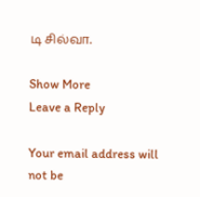டி சில்வா.

Show More
Leave a Reply

Your email address will not be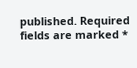published. Required fields are marked *